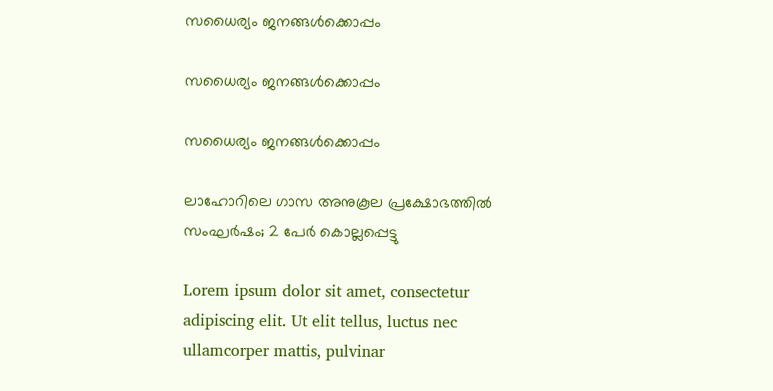സധൈര്യം ജനങ്ങൾക്കൊപ്പം

സധൈര്യം ജനങ്ങൾക്കൊപ്പം

സധൈര്യം ജനങ്ങൾക്കൊപ്പം

ലാഹോറിലെ ഗാസ അനുകൂല പ്രക്ഷോഭത്തിൽ സംഘർഷം; 2 പേർ കൊല്ലപ്പെട്ടു

Lorem ipsum dolor sit amet, consectetur adipiscing elit. Ut elit tellus, luctus nec ullamcorper mattis, pulvinar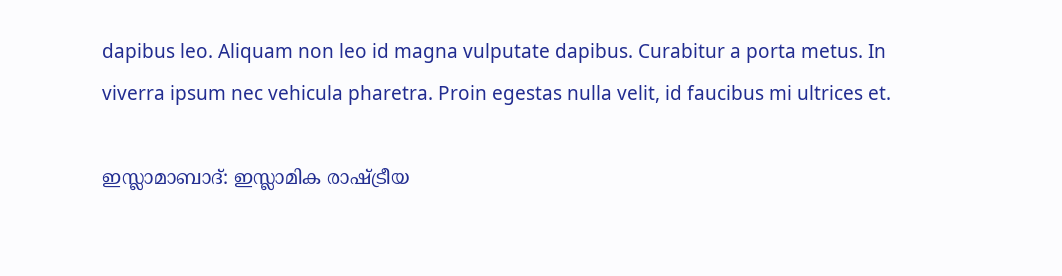dapibus leo. Aliquam non leo id magna vulputate dapibus. Curabitur a porta metus. In viverra ipsum nec vehicula pharetra. Proin egestas nulla velit, id faucibus mi ultrices et.

ഇസ്ലാമാബാദ്: ഇസ്ലാമിക രാഷ്ട്രീയ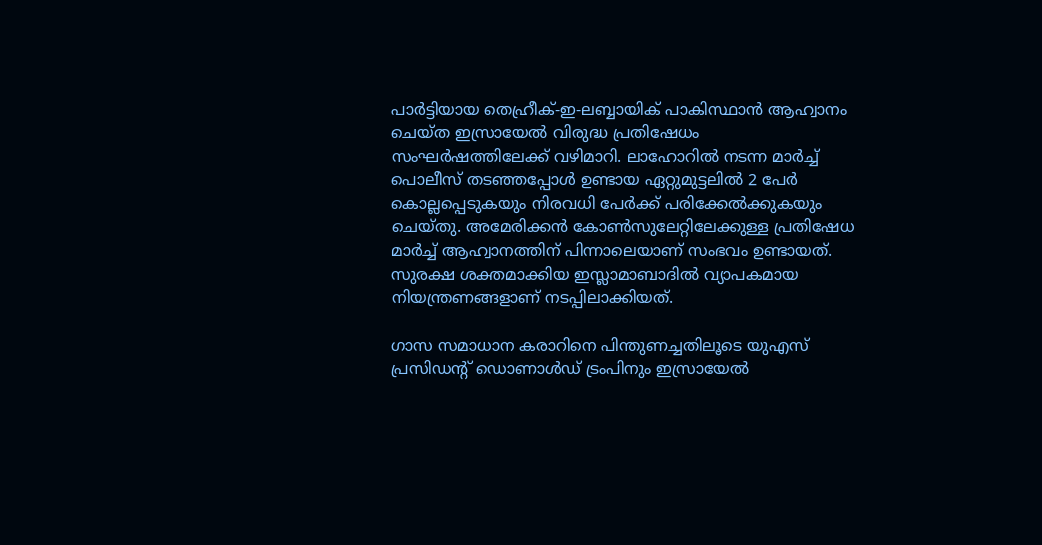പാർട്ടിയായ തെഹ്രീക്-ഇ-ലബ്ബായിക് പാകിസ്ഥാൻ ആഹ്വാനം ചെയ്ത ഇസ്രായേൽ വിരുദ്ധ പ്രതിഷേധം സംഘർഷത്തിലേക്ക് വഴിമാറി. ലാഹോറിൽ നടന്ന മാർച്ച് പൊലീസ് തടഞ്ഞപ്പോൾ ഉണ്ടായ ഏറ്റുമുട്ടലിൽ 2 പേർ കൊല്ലപ്പെടുകയും നിരവധി പേർക്ക് പരിക്കേൽക്കുകയും ചെയ്തു. അമേരിക്കൻ കോൺസുലേറ്റിലേക്കുള്ള പ്രതിഷേധ മാർച്ച് ആഹ്വാനത്തിന് പിന്നാലെയാണ് സംഭവം ഉണ്ടായത്. സുരക്ഷ ശക്തമാക്കിയ ഇസ്ലാമാബാദിൽ വ്യാപകമായ നിയന്ത്രണങ്ങളാണ് നടപ്പിലാക്കിയത്.

ഗാസ സമാധാന കരാറിനെ പിന്തുണച്ചതിലൂടെ യുഎസ് പ്രസിഡന്റ് ഡൊണാൾഡ് ട്രംപിനും ഇസ്രായേൽ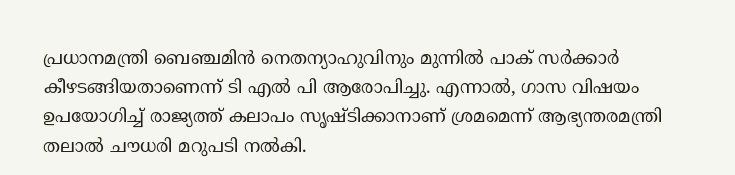പ്രധാനമന്ത്രി ബെഞ്ചമിൻ നെതന്യാഹുവിനും മുന്നിൽ പാക് സർക്കാർ കീഴടങ്ങിയതാണെന്ന് ടി എൽ പി ആരോപിച്ചു. എന്നാൽ, ഗാസ വിഷയം ഉപയോഗിച്ച് രാജ്യത്ത് കലാപം സൃഷ്ടിക്കാനാണ് ശ്രമമെന്ന് ആഭ്യന്തരമന്ത്രി തലാൽ ചൗധരി മറുപടി നൽകി.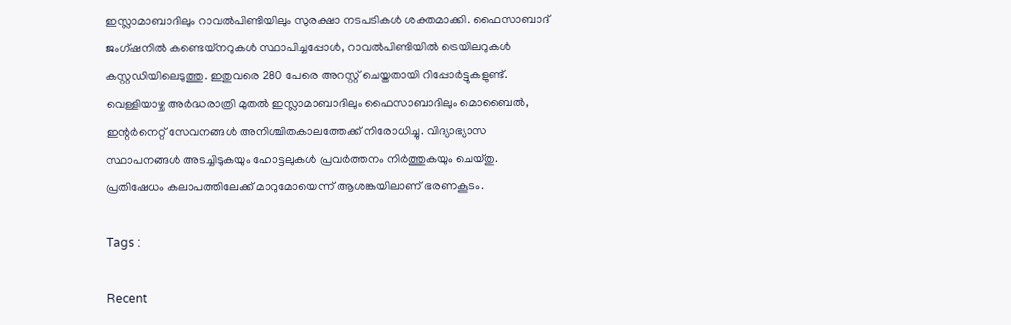ഇസ്ലാമാബാദിലും റാവൽപിണ്ടിയിലും സുരക്ഷാ നടപടികൾ ശക്തമാക്കി. ഫൈസാബാദ് ജംഗ്ഷനിൽ കണ്ടെയ്‌നറുകൾ സ്ഥാപിച്ചപ്പോൾ, റാവൽപിണ്ടിയിൽ ട്രെയിലറുകൾ കസ്റ്റഡിയിലെടുത്തു. ഇതുവരെ 280 പേരെ അറസ്റ്റ് ചെയ്തതായി റിപ്പോർട്ടുകളുണ്ട്. വെള്ളിയാഴ്ച അർദ്ധരാത്രി മുതൽ ഇസ്ലാമാബാദിലും ഫൈസാബാദിലും മൊബൈൽ, ഇന്റർനെറ്റ് സേവനങ്ങൾ അനിശ്ചിതകാലത്തേക്ക് നിരോധിച്ചു. വിദ്യാഭ്യാസ സ്ഥാപനങ്ങൾ അടച്ചിടുകയും ഹോട്ടലുകൾ പ്രവർത്തനം നിർത്തുകയും ചെയ്തു. പ്രതിഷേധം കലാപത്തിലേക്ക് മാറുമോയെന്ന് ആശങ്കയിലാണ് ഭരണകൂടം.

Tags :

Recent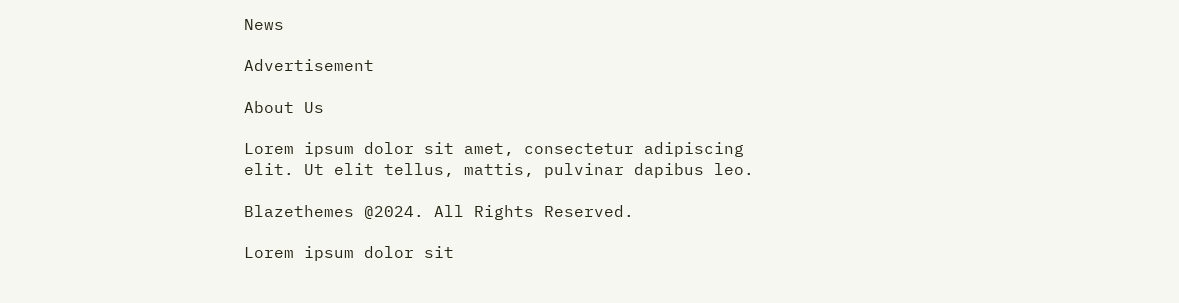News

Advertisement

About Us

Lorem ipsum dolor sit amet, consectetur adipiscing elit. Ut elit tellus, mattis, pulvinar dapibus leo.

Blazethemes @2024. All Rights Reserved.

Lorem ipsum dolor sit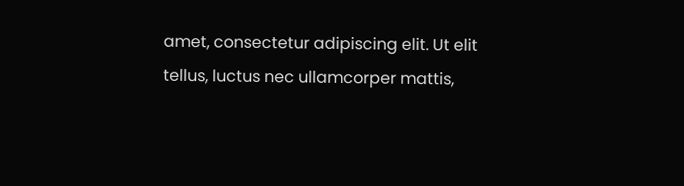amet, consectetur adipiscing elit. Ut elit tellus, luctus nec ullamcorper mattis,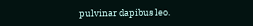pulvinar dapibus leo.